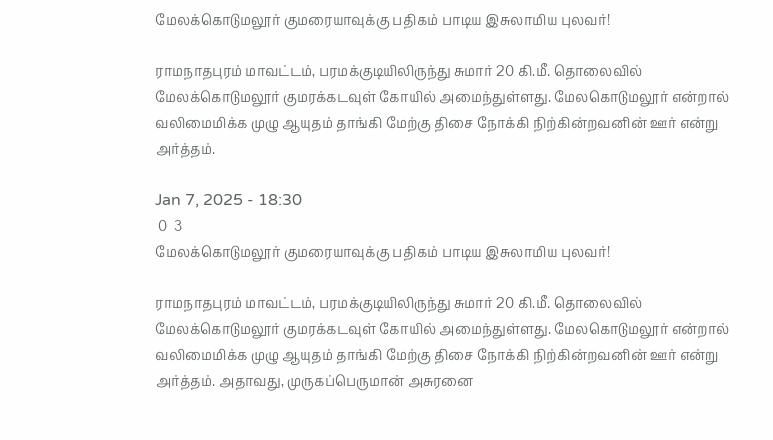மேலக்கொடுமலூர் குமரையாவுக்கு பதிகம் பாடிய இசுலாமிய புலவர்!

ராமநாதபுரம் மாவட்டம், பரமக்குடியிலிருந்து சுமார் 20 கி.மீ. தொலைவில் மேலக்கொடுமலூர் குமரக்கடவுள் கோயில் அமைந்துள்ளது. மேலகொடுமலூர் என்றால் வலிமைமிக்க முழு ஆயுதம் தாங்கி மேற்கு திசை நோக்கி நிற்கின்றவனின் ஊர் என்று அர்த்தம்.

Jan 7, 2025 - 18:30
 0  3
மேலக்கொடுமலூர் குமரையாவுக்கு பதிகம் பாடிய இசுலாமிய புலவர்!

ராமநாதபுரம் மாவட்டம், பரமக்குடியிலிருந்து சுமார் 20 கி.மீ. தொலைவில் மேலக்கொடுமலூர் குமரக்கடவுள் கோயில் அமைந்துள்ளது. மேலகொடுமலூர் என்றால் வலிமைமிக்க முழு ஆயுதம் தாங்கி மேற்கு திசை நோக்கி நிற்கின்றவனின் ஊர் என்று அர்த்தம். அதாவது, முருகப்பெருமான் அசுரனை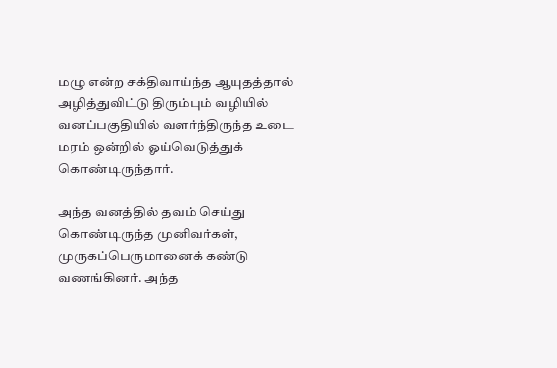மழு என்ற சக்திவாய்ந்த ஆயுதத்தால் அழித்துவிட்டு திரும்பும் வழியில் வனப்பகுதியில் வளர்ந்திருந்த உடை மரம் ஒன்றில் ஓய்வெடுத்துக் கொண்டிருந்தார்.

அந்த வனத்தில் தவம் செய்து கொண்டிருந்த முனிவர்கள், முருகப்பெருமானைக் கண்டு வணங்கினர். அந்த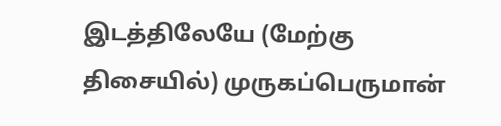இடத்திலேயே (மேற்கு திசையில்) முருகப்பெருமான்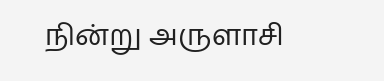நின்று அருளாசி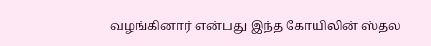வழங்கினார் என்பது இந்த கோயிலின் ஸ்தல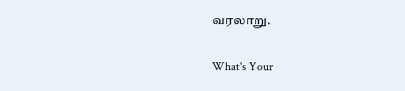வரலாறு.

What's Your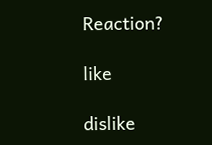Reaction?

like

dislike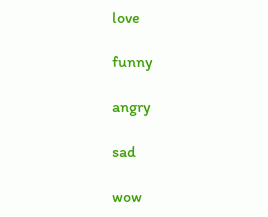love

funny

angry

sad

wow